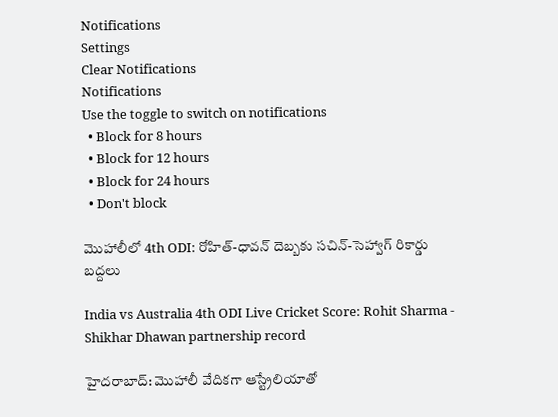Notifications
Settings
Clear Notifications
Notifications
Use the toggle to switch on notifications
  • Block for 8 hours
  • Block for 12 hours
  • Block for 24 hours
  • Don't block

మొహాలీలో 4th ODI: రోహిత్-ధావన్ దెబ్బకు సచిన్-సెహ్వాగ్ రికార్డు బద్దలు

India vs Australia 4th ODI Live Cricket Score: Rohit Sharma - Shikhar Dhawan partnership record

హైదరాబాద్: మొహాలీ వేదికగా ఆస్ట్రేలియాతో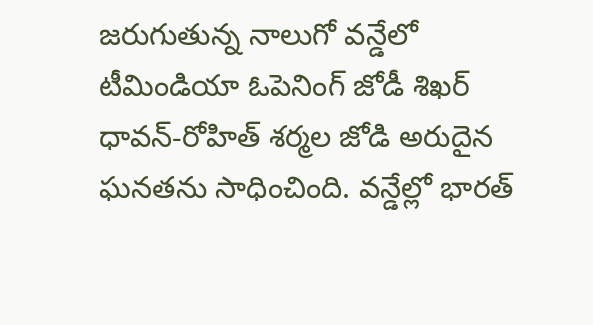జరుగుతున్న నాలుగో వన్డేలో టీమిండియా ఓపెనింగ్ జోడీ శిఖర్‌ ధావన్‌-రోహిత్‌ శర్మల జోడి అరుదైన ఘనతను సాధించింది. వన్డేల్లో భారత్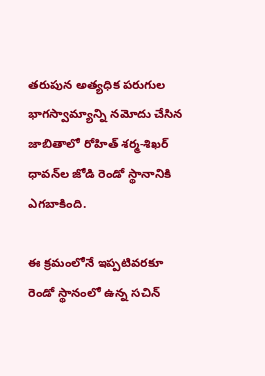తరుపున అత్యధిక పరుగుల భాగస్వామ్యాన్ని నమోదు చేసిన జాబితాలో రోహిత్ శర్మ-శిఖర్‌ ధావన్‌ల జోడి రెండో స్థానానికి ఎగబాకింది.

ఈ క్రమంలోనే ఇప్పటివరకూ రెండో స్థానంలో ఉన్న సచిన్‌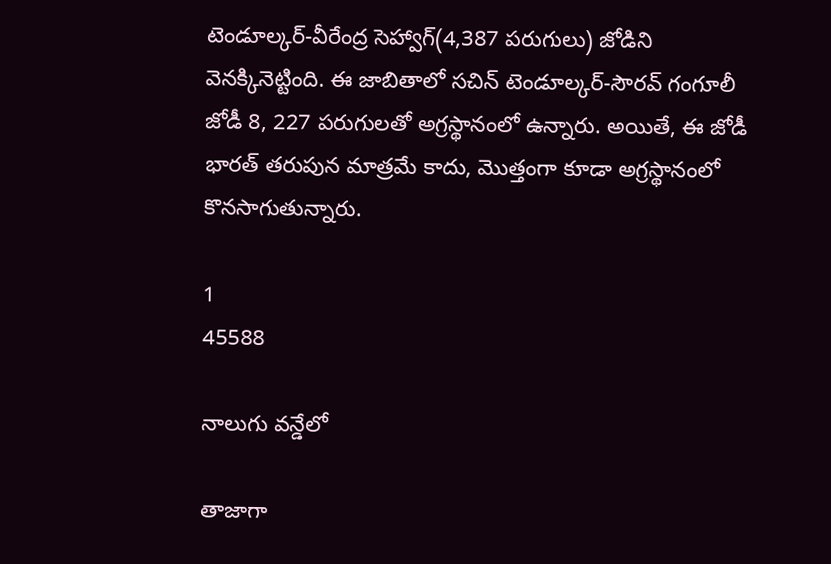టెండూల్కర్‌-వీరేంద్ర సెహ్వాగ్‌(4,387 పరుగులు) జోడిని వెనక్కినెట్టింది. ఈ జాబితాలో సచిన్‌ టెండూల్కర్‌-సౌరవ్‌ గంగూలీ జోడీ 8, 227 పరుగులతో అగ్రస్థానంలో ఉన్నారు. అయితే, ఈ జోడీ భారత్ తరుపున మాత్రమే కాదు, మొత్తంగా కూడా అగ్రస్థానంలో కొనసాగుతున్నారు.

1
45588

నాలుగు వన్డేలో

తాజాగా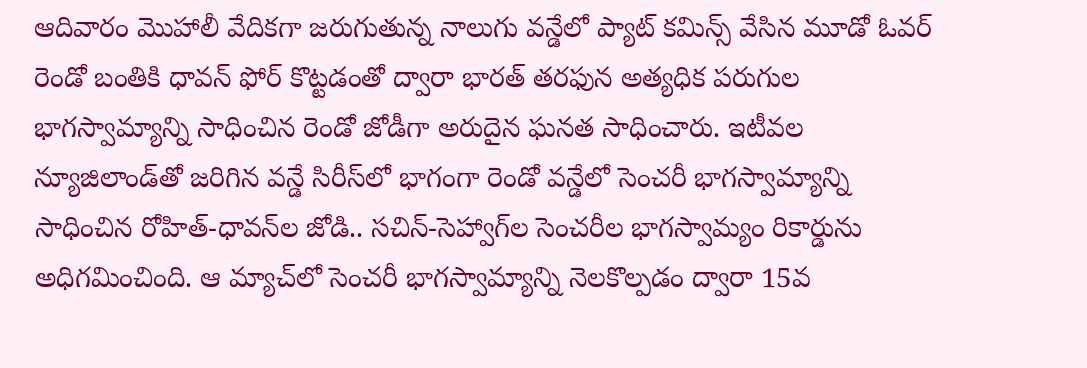ఆదివారం మొహాలీ వేదికగా జరుగుతున్న నాలుగు వన్డేలో ప్యాట్‌ కమిన్స్‌ వేసిన మూడో ఓవర్‌ రెండో బంతికి ధావన్‌ ఫోర్‌ కొట్టడంతో ద్వారా భారత్‌ తరఫున అత్యధిక పరుగుల భాగస్వామ్యాన్ని సాధించిన రెండో జోడీగా అరుదైన ఘనత సాధించారు. ఇటీవల న్యూజిలాండ్‌తో జరిగిన వన్డే సిరీస్‌లో భాగంగా రెండో వన్డేలో సెంచరీ భాగస్వామ్యాన్ని సాధించిన రోహిత్‌-ధావన్‌ల జోడి.. సచిన్‌-సెహ్వాగ్‌ల సెంచరీల భాగస్వామ్యం రికార్డును అధిగమించింది. ఆ మ్యాచ్‌లో సెంచరీ భాగస్వామ్యాన్ని నెలకొల్పడం ద్వారా 15వ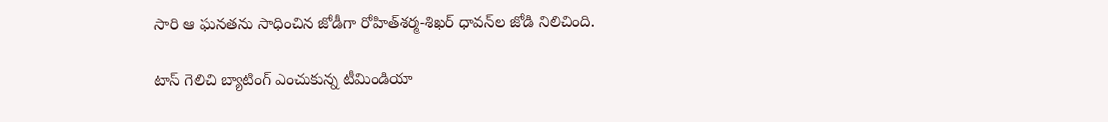సారి ఆ ఘనతను సాధించిన జోడీగా రోహిత్‌శర్మ-శిఖర్ ధావన్‌ల జోడి నిలిచింది.

టాస్ గెలిచి బ్యాటింగ్ ఎంచుకున్న టీమిండియా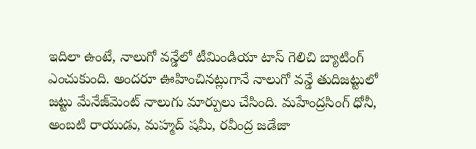ఇదిలా ఉంటే, నాలుగో వన్డేలో టీమిండియా టాస్‌ గెలిచి బ్యాటింగ్‌ ఎంచుకుంది. అందరూ ఊహించినట్లుగానే నాలుగో వన్డే తుదిజట్టులో జట్టు మేనేజ్‌మెంట్ నాలుగు మార్పులు చేసింది. మహేంద్రసింగ్ ధోనీ, అంబటి రాయుడు, మహ్మద్ షమీ, రవీంద్ర జడేజా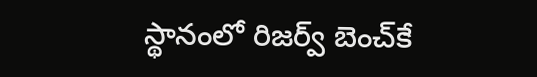స్థానంలో రిజర్వ్ బెంచ్‌కే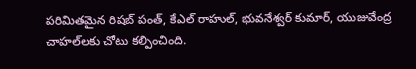పరిమితమైన రిషబ్ పంత్, కేఎల్ రాహుల్, భువనేశ్వర్ కుమార్, యుజువేంద్ర చాహల్‌లకు చోటు కల్పించింది.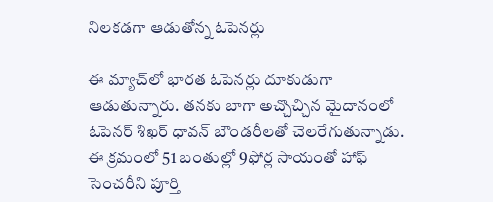నిలకడగా ఆడుతోన్న ఓపెనర్లు

ఈ మ్యాచ్‌లో భారత ఓపెనర్లు దూకుడుగా ఆడుతున్నారు. తనకు బాగా అచ్చొచ్చిన మైదానంలో ఓపెనర్ శిఖర్ ధావన్ బౌండరీలతో చెలరేగుతున్నాడు. ఈ క్రమంలో 51 బంతుల్లో 9ఫోర్ల సాయంతో హాఫ్ సెంచరీని పూర్తి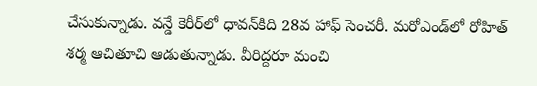చేసుకున్నాడు. వన్డే కెరీర్‌లో ధావన్‌కిది 28వ హాఫ్ సెంచరీ. మరోఎండ్‌లో రోహిత్ శర్మ ఆచితూచి ఆడుతున్నాడు. వీరిద్దరూ మంచి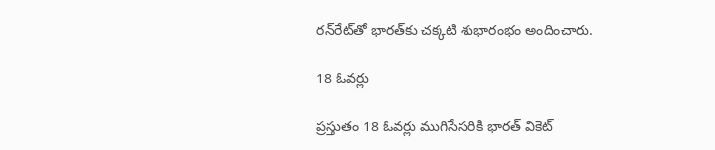రన్‌రేట్‌తో భారత్‌కు చక్కటి శుభారంభం అందించారు.

18 ఓవర్లు

ప్రస్తుతం 18 ఓవర్లు ముగిసేసరికి భారత్‌ వికెట్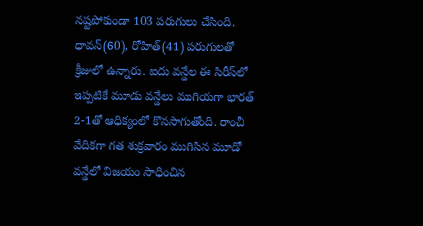నష్టపోకుండా 103 పరుగులు చేసింది. ధావన్(60), రోహిత్(41) పరుగులతో క్రీజులో ఉన్నారు. ఐదు వన్డేల ఈ సిరీస్‌లో ఇప్పటికే మూడు వన్డేలు ముగియగా భారత్ 2-1తో ఆధిక్యంలో కొనసాగుతోంది. రాంచీ వేదికగా గత శుక్రవారం ముగిసిన మూడో వన్డేలో విజయం సాధించిన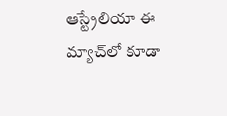ఆస్ట్రేలియా ఈ మ్యాచ్‌లో కూడా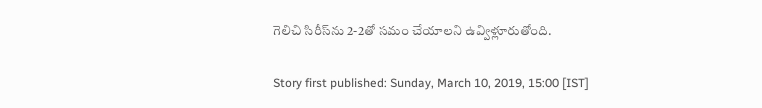గెలిచి సిరీస్‌ను 2-2తో సమం చేయాలని ఉవ్విళ్లూరుతోంది.

Story first published: Sunday, March 10, 2019, 15:00 [IST]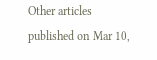Other articles published on Mar 10,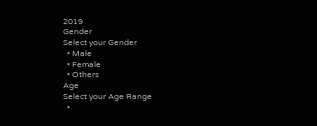2019
Gender
Select your Gender
  • Male
  • Female
  • Others
Age
Select your Age Range
  •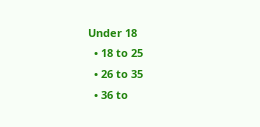Under 18
  • 18 to 25
  • 26 to 35
  • 36 to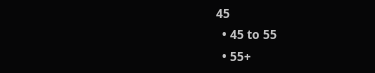45
  • 45 to 55
  • 55+